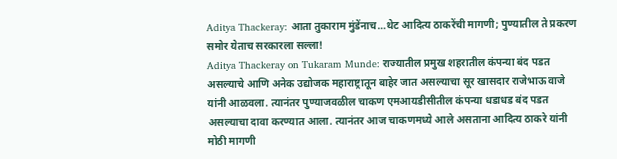Aditya Thackeray: आता तुकाराम मुंडेंनाच…थेट आदित्य ठाकरेंची मागणी; पुण्यातील ते प्रकरण समोर येताच सरकारला सल्ला!
Aditya Thackeray on Tukaram Munde: राज्यातील प्रमुख शहरातील कंपन्या बंद पडत असल्याचे आणि अनेक उद्योजक महाराष्ट्रातून बाहेर जात असल्याचा सूर खासदार राजेभाऊ वाजे यांनी आळवला. त्यानंतर पुण्याजवळील चाकण एमआयडीसीतील कंपन्या धडाधड बंद पडत असल्याचा दावा करण्यात आला. त्यानंतर आज चाकणमध्ये आले असताना आदित्य ठाकरे यांनी मोठी मागणी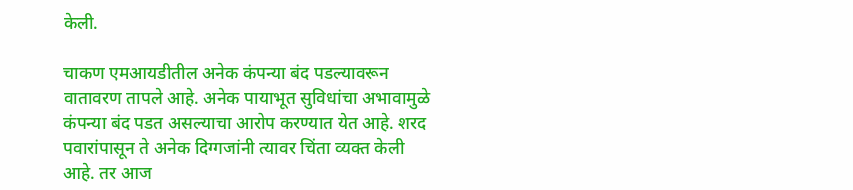केली.

चाकण एमआयडीतील अनेक कंपन्या बंद पडल्यावरून वातावरण तापले आहे. अनेक पायाभूत सुविधांचा अभावामुळे कंपन्या बंद पडत असल्याचा आरोप करण्यात येत आहे. शरद पवारांपासून ते अनेक दिग्गजांनी त्यावर चिंता व्यक्त केली आहे. तर आज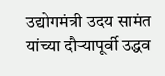उद्योगमंत्री उदय सामंत यांच्या दौऱ्यापूर्वी उद्धव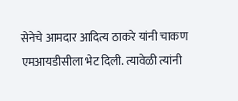सेनेचे आमदार आदित्य ठाकरे यांनी चाकण एमआयडीसीला भेट दिली. त्यावेळी त्यांनी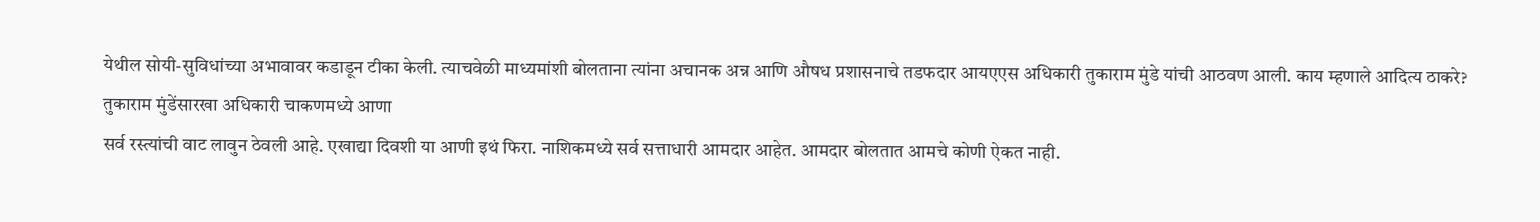येथील सोयी-सुविधांच्या अभावावर कडाडून टीका केली. त्याचवेळी माध्यमांशी बोलताना त्यांना अचानक अन्न आणि औषध प्रशासनाचे तडफदार आयएएस अधिकारी तुकाराम मुंडे यांची आठवण आली. काय म्हणाले आदित्य ठाकरे?
तुकाराम मुंडेंसारखा अधिकारी चाकणमध्ये आणा
सर्व रस्त्यांची वाट लावुन ठेवली आहे. एखाद्या दिवशी या आणी इथं फिरा. नाशिकमध्ये सर्व सत्ताधारी आमदार आहेत. आमदार बोलतात आमचे कोणी ऐकत नाही.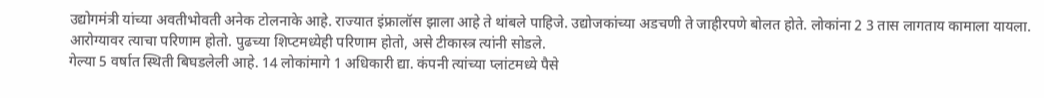उद्योगमंत्री यांच्या अवतीभोवती अनेक टोलनाके आहे. राज्यात इंफ्रालॉस झाला आहे ते थांबले पाहिजे. उद्योजकांच्या अडचणी ते जाहीरपणे बोलत होते. लोकांना 2 3 तास लागताय कामाला यायला. आरोग्यावर त्याचा परिणाम होतो. पुढच्या शिप्टमध्येही परिणाम होतो, असे टीकास्त्र त्यांनी सोडले.
गेल्या 5 वर्षात स्थिती बिघडलेली आहे. 14 लोकांमागे 1 अधिकारी द्या. कंपनी त्यांच्या प्लांटमध्ये पैसे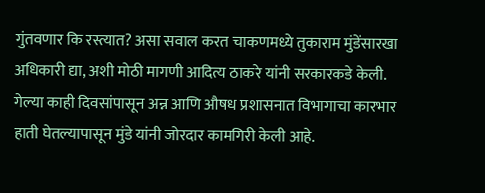गुंतवणार कि रस्त्यात? असा सवाल करत चाकणमध्ये तुकाराम मुंडेंसारखा अधिकारी द्या, अशी मोठी मागणी आदित्य ठाकरे यांनी सरकारकडे केली. गेल्या काही दिवसांपासून अन्न आणि औषध प्रशासनात विभागाचा कारभार हाती घेतल्यापासून मुंडे यांनी जोरदार कामगिरी केली आहे.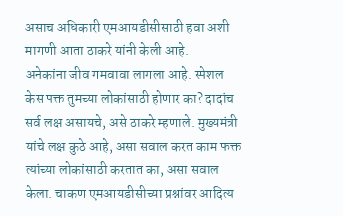असाच अधिकारी एमआयडीसीसाठी हवा अशी मागणी आता ठाकरे यांनी केली आहे.
अनेकांना जीव गमवावा लागला आहे. स्पेशल केस पक्त तुमच्या लोकांसाठी होणार का? दादांच सर्व लक्ष असायचे, असे ठाकरे म्हणाले. मुख्यमंत्री यांचे लक्ष कुठे आहे, असा सवाल करत काम फक्त त्यांच्या लोकांसाठी करतात का, असा सवाल केला. चाकण एमआयडीसीच्या प्रश्नांवर आदित्य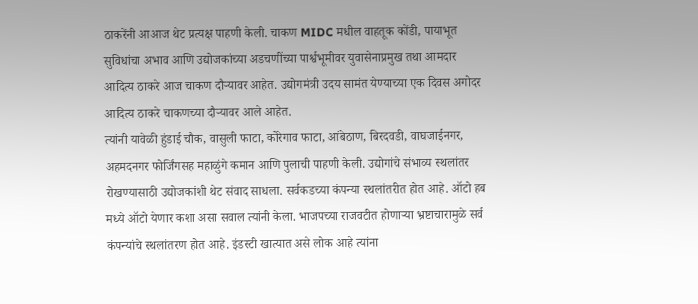ठाकरेंनी आआज थेट प्रत्यक्ष पाहणी केली. चाकण MIDC मधील वाहतूक कोंडी, पायाभूत सुविधांचा अभाव आणि उद्योजकांच्या अडचणींच्या पार्श्वभूमीवर युवासेनाप्रमुख तथा आमदार आदित्य ठाकरे आज चाकण दौऱ्यावर आहेत. उद्योगमंत्री उदय सामंत येण्याच्या एक दिवस अगोदर आदित्य ठाकरे चाकणच्या दौऱ्यावर आले आहेत.
त्यांनी यावेळी हुंडाई चौक, वासुली फाटा, कोरेगाव फाटा, आंबेठाण, बिरदवडी, वाघजाईनगर, अहमदनगर फोर्जिंगसह महाळुंगे कमान आणि पुलाची पाहणी केली. उद्योगांचे संभाव्य स्थलांतर रोखण्यासाठी उद्योजकांशी थेट संवाद साधला. सर्वकडच्या कंपन्या स्थलांतरीत होत आहे. ऑटो हब मध्ये ऑटो येणार कशा असा सवाल त्यांनी केला. भाजपच्या राजवटीत होणाऱ्या भ्रष्टाचारामुळे सर्व कंपन्यांचे स्थलांतरण होत आहे. इंडस्टी खात्यात असे लोक आहे त्यांना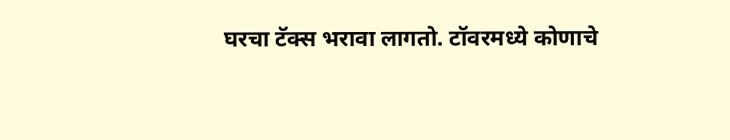घरचा टॅक्स भरावा लागतो. टॉवरमध्ये कोणाचे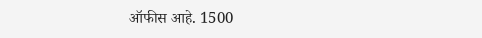ऑफीस आहे. 1500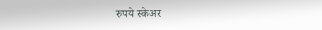रुपये स्केअर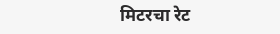मिटरचा रेट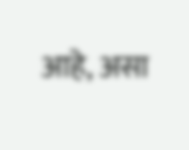आहे, असा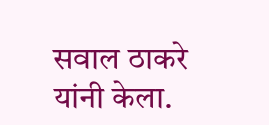सवाल ठाकरे यांनी केला.